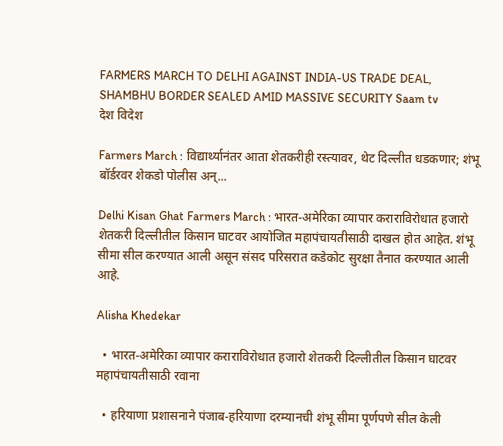FARMERS MARCH TO DELHI AGAINST INDIA-US TRADE DEAL, SHAMBHU BORDER SEALED AMID MASSIVE SECURITY Saam tv
देश विदेश

Farmers March : विद्यार्थ्यानंतर आता शेतकरीही रस्त्यावर, थेट दिल्लीत धडकणार; शंभू बॉर्डरवर शेकडो पोलीस अन्...

Delhi Kisan Ghat Farmers March : भारत-अमेरिका व्यापार कराराविरोधात हजारो शेतकरी दिल्लीतील किसान घाटवर आयोजित महापंचायतीसाठी दाखल होत आहेत. शंभू सीमा सील करण्यात आली असून संसद परिसरात कडेकोट सुरक्षा तैनात करण्यात आली आहे.

Alisha Khedekar

  • भारत-अमेरिका व्यापार कराराविरोधात हजारो शेतकरी दिल्लीतील किसान घाटवर महापंचायतीसाठी रवाना

  • हरियाणा प्रशासनाने पंजाब-हरियाणा दरम्यानची शंभू सीमा पूर्णपणे सील केली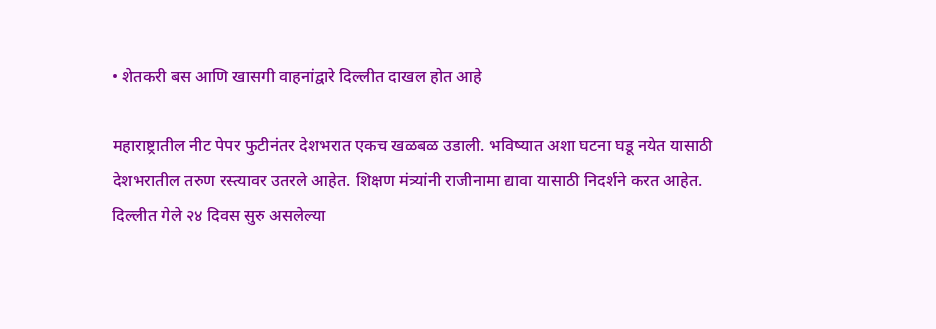• शेतकरी बस आणि खासगी वाहनांद्वारे दिल्लीत दाखल होत आहे

महाराष्ट्रातील नीट पेपर फुटीनंतर देशभरात एकच खळबळ उडाली. भविष्यात अशा घटना घडू नयेत यासाठी देशभरातील तरुण रस्त्यावर उतरले आहेत. शिक्षण मंत्र्यांनी राजीनामा द्यावा यासाठी निदर्शने करत आहेत. दिल्लीत गेले २४ दिवस सुरु असलेल्या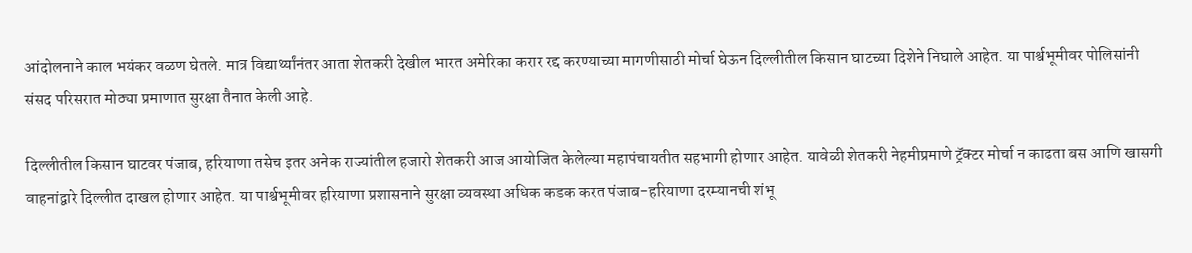आंदोलनाने काल भयंकर वळण घेतले. मात्र विद्यार्थ्यांनंतर आता शेतकरी देखील भारत अमेरिका करार रद्द करण्याच्या मागणीसाठी मोर्चा घेऊन दिल्लीतील किसान घाटच्या दिशेने निघाले आहेत. या पार्श्वभूमीवर पोलिसांनी संसद परिसरात मोठ्या प्रमाणात सुरक्षा तैनात केली आहे.

दिल्लीतील किसान घाटवर पंजाब, हरियाणा तसेच इतर अनेक राज्यांतील हजारो शेतकरी आज आयोजित केलेल्या महापंचायतीत सहभागी होणार आहेत. यावेळी शेतकरी नेहमीप्रमाणे ट्रॅक्टर मोर्चा न काढता बस आणि खासगी वाहनांद्वारे दिल्लीत दाखल होणार आहेत. या पार्श्वभूमीवर हरियाणा प्रशासनाने सुरक्षा व्यवस्था अधिक कडक करत पंजाब-हरियाणा दरम्यानची शंभू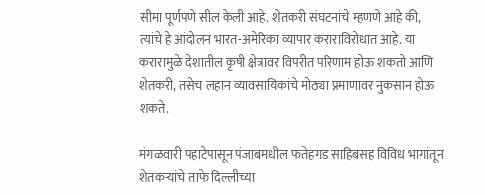सीमा पूर्णपणे सील केली आहे. शेतकरी संघटनांचे म्हणणे आहे की, त्यांचे हे आंदोलन भारत-अमेरिका व्यापार कराराविरोधात आहे. या करारामुळे देशातील कृषी क्षेत्रावर विपरीत परिणाम होऊ शकतो आणि शेतकरी, तसेच लहान व्यावसायिकांचे मोठ्या प्रमाणावर नुकसान होऊ शकते.

मंगळवारी पहाटेपासून पंजाबमधील फतेहगड साहिबसह विविध भागांतून शेतकऱ्यांचे ताफे दिल्लीच्या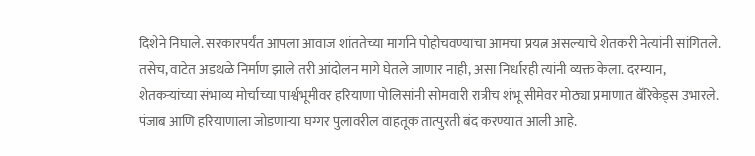दिशेने निघाले. सरकारपर्यंत आपला आवाज शांततेच्या मार्गाने पोहोचवण्याचा आमचा प्रयत्न असल्याचे शेतकरी नेत्यांनी सांगितले. तसेच, वाटेत अडथळे निर्माण झाले तरी आंदोलन मागे घेतले जाणार नाही, असा निर्धारही त्यांनी व्यक्त केला. दरम्यान, शेतकऱ्यांच्या संभाव्य मोर्चाच्या पार्श्वभूमीवर हरियाणा पोलिसांनी सोमवारी रात्रीच शंभू सीमेवर मोठ्या प्रमाणात बॅरिकेड्स उभारले. पंजाब आणि हरियाणाला जोडणाऱ्या घग्गर पुलावरील वाहतूक तात्पुरती बंद करण्यात आली आहे.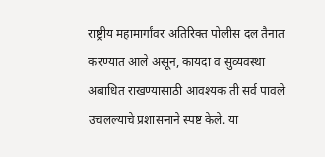राष्ट्रीय महामार्गांवर अतिरिक्त पोलीस दल तैनात करण्यात आले असून, कायदा व सुव्यवस्था अबाधित राखण्यासाठी आवश्यक ती सर्व पावले उचलल्याचे प्रशासनाने स्पष्ट केले. या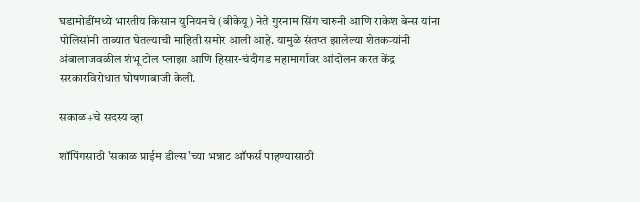घडामोडींमध्ये भारतीय किसान युनियनचे (बीकेयू) नेते गुरनाम सिंग चारुनी आणि राकेश बेन्स यांना पोलिसांनी ताब्यात घेतल्याची माहिती समोर आली आहे. यामुळे संतप्त झालेल्या शेतकऱ्यांनी अंबालाजवळील शंभू टोल प्लाझा आणि हिसार-चंदीगड महामार्गावर आंदोलन करत केंद्र सरकारविरोधात घोषणाबाजी केली.

सकाळ+चे सदस्य व्हा

शॉपिंगसाठी 'सकाळ प्राईम डील्स'च्या भन्नाट ऑफर्स पाहण्यासाठी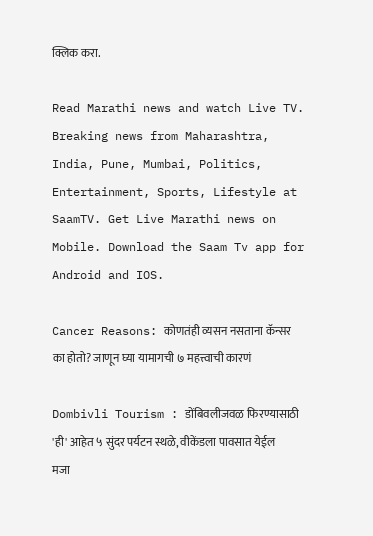क्लिक करा.

Read Marathi news and watch Live TV. Breaking news from Maharashtra, India, Pune, Mumbai, Politics, Entertainment, Sports, Lifestyle at SaamTV. Get Live Marathi news on Mobile. Download the Saam Tv app for Android and IOS.

Cancer Reasons: कोणतंही व्यसन नसताना कॅन्सर का होतो? जाणून घ्या यामागची ७ महत्त्वाची कारणं

Dombivli Tourism : डोंबिवलीजवळ फिरण्यासाठी 'ही' आहेत ५ सुंदर पर्यटन स्थळे, वीकेंडला पावसात येईल मजा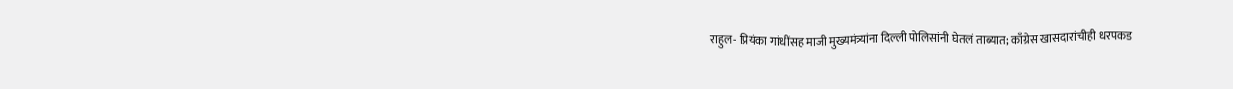राहुल- प्रियंका गांधींसह माजी मुख्यमंत्र्यांना दिल्ली पोलिसांनी घेतलं ताब्यात; काँग्रेस खासदारांचीही धरपकड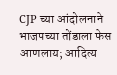CJP च्या आंदोलनाने भाजपच्या तोंडाला फेस आणलाय; आदित्य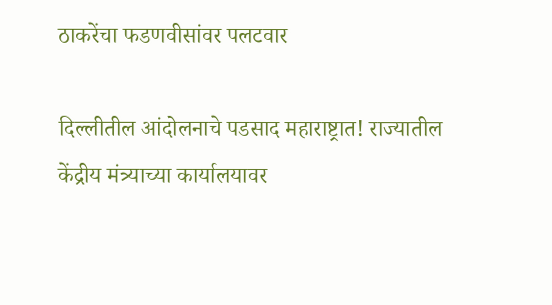ठाकरेंचा फडणवीसांवर पलटवार

दिल्लीतील आंदोलनाचे पडसाद महाराष्ट्रात! राज्यातील केंद्रीय मंत्र्याच्या कार्यालयावर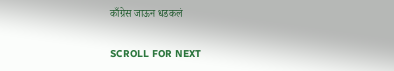काँग्रेस जाऊन धडकलं

SCROLL FOR NEXT